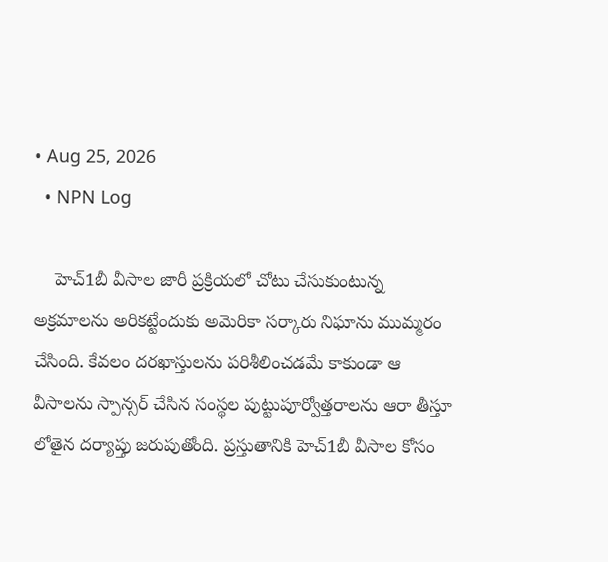• Aug 25, 2026
  • NPN Log

    హెచ్‌1బీ వీసాల జారీ ప్రక్రియలో చోటు చేసుకుంటున్న అక్రమాలను అరికట్టేందుకు అమెరికా సర్కారు నిఘాను ముమ్మరం చేసింది. కేవలం దరఖాస్తులను పరిశీలించడమే కాకుండా ఆ వీసాలను స్పాన్సర్‌ చేసిన సంస్థల పుట్టుపూర్వోత్తరాలను ఆరా తీస్తూ లోతైన దర్యాప్తు జరుపుతోంది. ప్రస్తుతానికి హెచ్‌1బీ వీసాల కోసం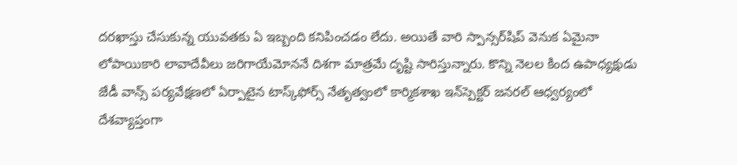దరఖాస్తు చేసుకున్న యువతకు ఏ ఇబ్బంది కనిపించడం లేదు. అయితే వారి స్పాన్సర్‌షిప్‌ వెనుక ఏమైనా లోపాయికారి లావాదేవీలు జరిగాయేమోననే దిశగా మాత్రమే దృష్టి సారిస్తున్నారు. కొన్ని నెలల కింద ఉపాధ్యక్షుడు జేడీ వాన్స్‌ పర్యవేక్షణలో ఏర్పాటైన టాస్క్‌ఫోర్స్‌ నేతృత్వంలో కార్మికశాఖ ఇన్‌స్పెక్టర్‌ జనరల్‌ ఆధ్వర్యంలో దేశవ్యాప్తంగా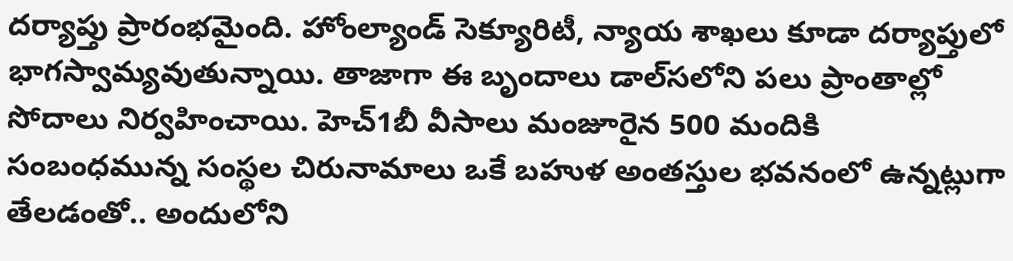దర్యాప్తు ప్రారంభమైంది. హోంల్యాండ్‌ సెక్యూరిటీ, న్యాయ శాఖలు కూడా దర్యాప్తులో భాగస్వామ్యవుతున్నాయి. తాజాగా ఈ బృందాలు డాల్‌సలోని పలు ప్రాంతాల్లో సోదాలు నిర్వహించాయి. హెచ్‌1బీ వీసాలు మంజూరైన 500 మందికి సంబంధమున్న సంస్థల చిరునామాలు ఒకే బహుళ అంతస్తుల భవనంలో ఉన్నట్లుగా తేలడంతో.. అందులోని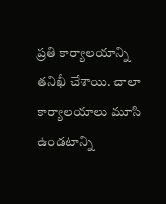ప్రతి కార్యాలయాన్ని తనిఖీ చేశాయి. చాలా కార్యాలయాలు మూసి ఉండటాన్ని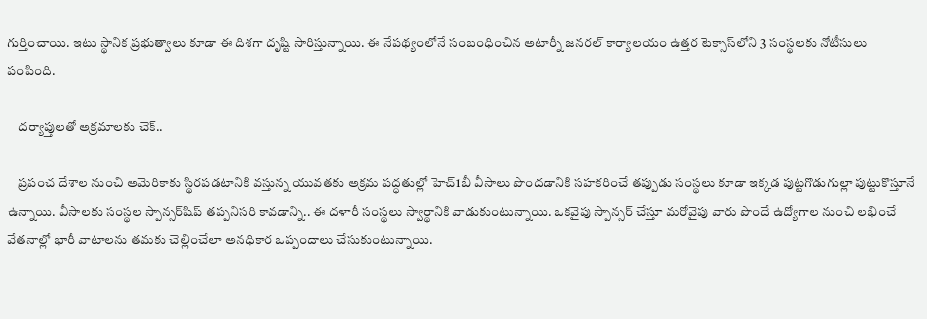గుర్తించాయి. ఇటు స్థానిక ప్రభుత్వాలు కూడా ఈ దిశగా దృష్టి సారిస్తున్నాయి. ఈ నేపథ్యంలోనే సంబంధించిన అటార్నీ జనరల్‌ కార్యాలయం ఉత్తర టెక్సాస్‌లోని 3 సంస్థలకు నోటీసులు పంపింది.

    దర్యాప్తులతో అక్రమాలకు చెక్‌..

    ప్రపంచ దేశాల నుంచి అమెరికాకు స్థిరపడటానికి వస్తున్న యువతకు అక్రమ పద్ధతుల్లో హెచ్‌1బీ వీసాలు పొందడానికి సహకరించే తప్పుడు సంస్థలు కూడా ఇక్కడ పుట్టగొడుగుల్లా పుట్టుకొస్తూనే ఉన్నాయి. వీసాలకు సంస్థల స్పాన్సర్‌షిప్‌ తప్పనిసరి కావడాన్ని.. ఈ దళారీ సంస్థలు స్వార్థానికి వాడుకుంటున్నాయి. ఒకవైపు స్పాన్సర్‌ చేస్తూ మరోవైపు వారు పొందే ఉద్యోగాల నుంచి లభించే వేతనాల్లో భారీ వాటాలను తమకు చెల్లించేలా అనధికార ఒప్పందాలు చేసుకుంటున్నాయి.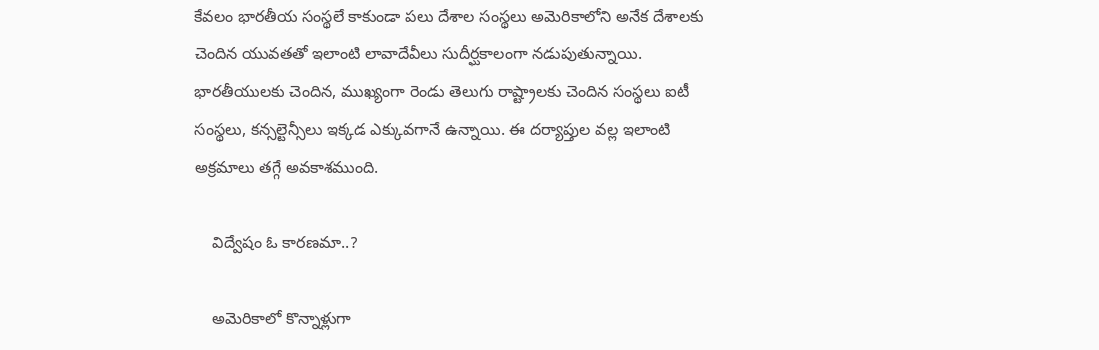కేవలం భారతీయ సంస్థలే కాకుండా పలు దేశాల సంస్థలు అమెరికాలోని అనేక దేశాలకు చెందిన యువతతో ఇలాంటి లావాదేవీలు సుదీర్ఘకాలంగా నడుపుతున్నాయి. భారతీయులకు చెందిన, ముఖ్యంగా రెండు తెలుగు రాష్ట్రాలకు చెందిన సంస్థలు ఐటీ సంస్థలు, కన్సల్టెన్సీలు ఇక్కడ ఎక్కువగానే ఉన్నాయి. ఈ దర్యాప్తుల వల్ల ఇలాంటి అక్రమాలు తగ్గే అవకాశముంది.

    విద్వేషం ఓ కారణమా..?

    అమెరికాలో కొన్నాళ్లుగా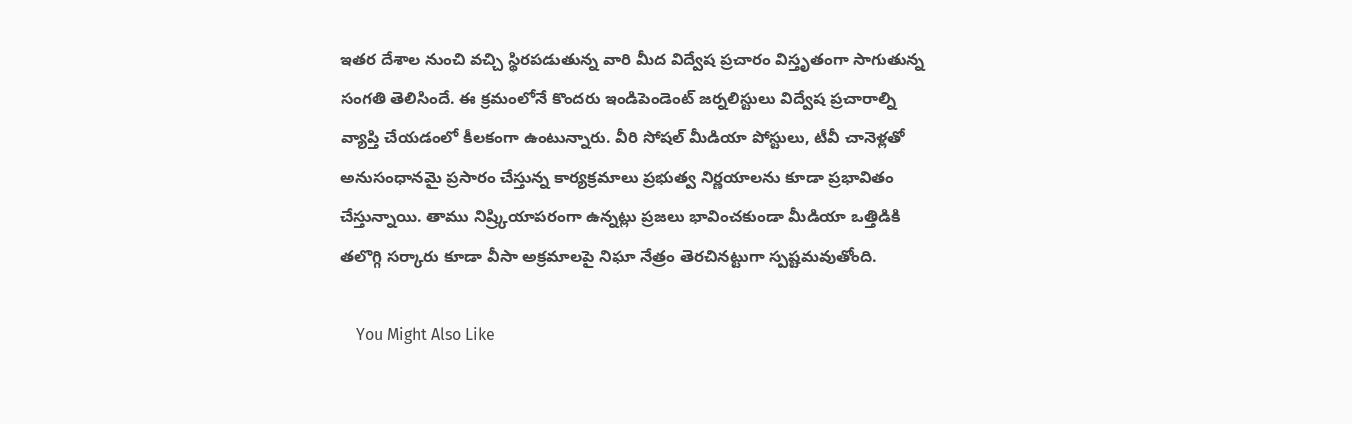ఇతర దేశాల నుంచి వచ్చి స్థిరపడుతున్న వారి మీద విద్వేష ప్రచారం విస్తృతంగా సాగుతున్న సంగతి తెలిసిందే. ఈ క్రమంలోనే కొందరు ఇండిపెండెంట్‌ జర్నలిస్టులు విద్వేష ప్రచారాల్ని వ్యాప్తి చేయడంలో కీలకంగా ఉంటున్నారు. వీరి సోషల్‌ మీడియా పోస్టులు, టీవీ చానెళ్లతో అనుసంధానమై ప్రసారం చేస్తున్న కార్యక్రమాలు ప్రభుత్వ నిర్ణయాలను కూడా ప్రభావితం చేస్తున్నాయి. తాము నిష్ర్కియాపరంగా ఉన్నట్లు ప్రజలు భావించకుండా మీడియా ఒత్తిడికి తలొగ్గి సర్కారు కూడా వీసా అక్రమాలపై నిఘా నేత్రం తెరచినట్టుగా స్పష్టమవుతోంది.

    You Might Also Like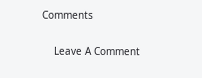Comments

    Leave A Comment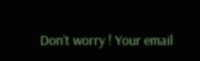Don’t worry ! Your email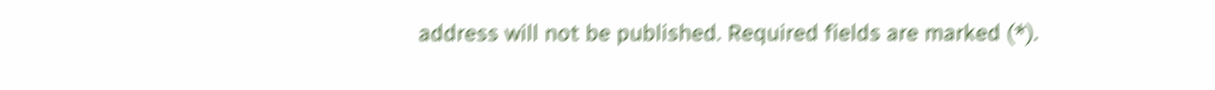address will not be published. Required fields are marked (*).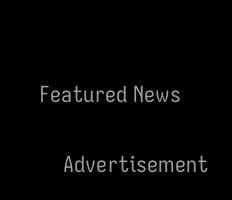Featured News

    Advertisement